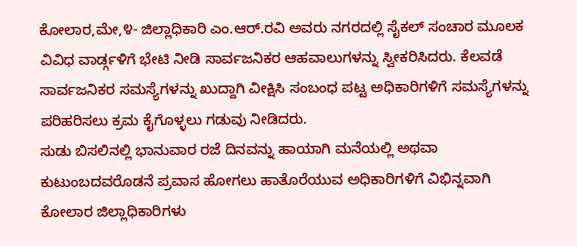ಕೋಲಾರ,ಮೇ,೪- ಜಿಲ್ಲಾಧಿಕಾರಿ ಎಂ.ಆರ್.ರವಿ ಅವರು ನಗರದಲ್ಲಿ ಸೈಕಲ್ ಸಂಚಾರ ಮೂಲಕ ವಿವಿಧ ವಾರ್ಡ್ಗಳಿಗೆ ಭೇಟಿ ನೀಡಿ ಸಾರ್ವಜನಿಕರ ಆಹವಾಲುಗಳನ್ನು ಸ್ವೀಕರಿಸಿದರು. ಕೆಲವಡೆ ಸಾರ್ವಜನಿಕರ ಸಮಸ್ಯೆಗಳನ್ನು ಖುದ್ದಾಗಿ ವೀಕ್ಷಿಸಿ ಸಂಬಂಧ ಪಟ್ಟ ಅಧಿಕಾರಿಗಳಿಗೆ ಸಮಸ್ಯೆಗಳನ್ನು ಪರಿಹರಿಸಲು ಕ್ರಮ ಕೈಗೊಳ್ಳಲು ಗಡುವು ನೀಡಿದರು.
ಸುಡು ಬಿಸಲಿನಲ್ಲಿ ಭಾನುವಾರ ರಜೆ ದಿನವನ್ನು ಹಾಯಾಗಿ ಮನೆಯಲ್ಲಿ ಅಥವಾ ಕುಟುಂಬದವರೊಡನೆ ಪ್ರವಾಸ ಹೋಗಲು ಹಾತೊರೆಯುವ ಅಧಿಕಾರಿಗಳಿಗೆ ವಿಭಿನ್ನವಾಗಿ ಕೋಲಾರ ಜಿಲ್ಲಾಧಿಕಾರಿಗಳು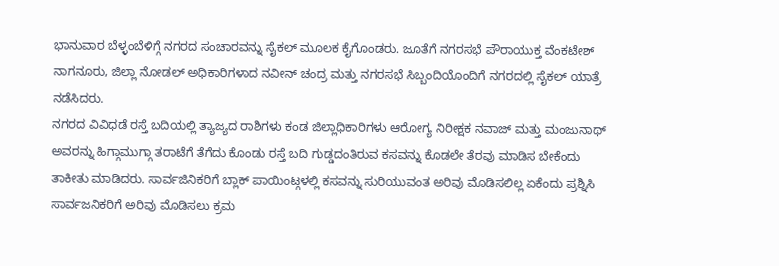ಭಾನುವಾರ ಬೆಳ್ಳಂಬೆಳಿಗ್ಗೆ ನಗರದ ಸಂಚಾರವನ್ನು ಸೈಕಲ್ ಮೂಲಕ ಕೈಗೊಂಡರು. ಜೂತೆಗೆ ನಗರಸಭೆ ಪೌರಾಯುಕ್ತ ವೆಂಕಟೇಶ್ ನಾಗನೂರು, ಜಿಲ್ಲಾ ನೋಡಲ್ ಅಧಿಕಾರಿಗಳಾದ ನವೀನ್ ಚಂದ್ರ ಮತ್ತು ನಗರಸಭೆ ಸಿಬ್ಬಂದಿಯೊಂದಿಗೆ ನಗರದಲ್ಲಿ ಸೈಕಲ್ ಯಾತ್ರೆ ನಡೆಸಿದರು.
ನಗರದ ವಿವಿಧಡೆ ರಸ್ತೆ ಬದಿಯಲ್ಲಿ ತ್ಯಾಜ್ಯದ ರಾಶಿಗಳು ಕಂಡ ಜಿಲ್ಲಾಧಿಕಾರಿಗಳು ಆರೋಗ್ಯ ನಿರೀಕ್ಷಕ ನವಾಜ್ ಮತ್ತು ಮಂಜುನಾಥ್ ಅವರನ್ನು ಹಿಗ್ಗಾಮುಗ್ಗಾ ತರಾಟೆಗೆ ತೆಗೆದು ಕೊಂಡು ರಸ್ತೆ ಬದಿ ಗುಡ್ಡದಂತಿರುವ ಕಸವನ್ನು ಕೊಡಲೇ ತೆರವು ಮಾಡಿಸ ಬೇಕೆಂದು ತಾಕೀತು ಮಾಡಿದರು. ಸಾರ್ವಜಿನಿಕರಿಗೆ ಬ್ಲಾಕ್ ಪಾಯಿಂಟ್ಗಳಲ್ಲಿ ಕಸವನ್ನು ಸುರಿಯುವಂತ ಅರಿವು ಮೊಡಿಸಲಿಲ್ಲ ಏಕೆಂದು ಪ್ರಶ್ನಿಸಿ ಸಾರ್ವಜನಿಕರಿಗೆ ಅರಿವು ಮೊಡಿಸಲು ಕ್ರಮ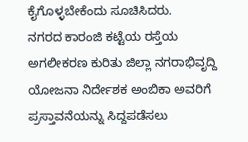ಕೈಗೊಳ್ಳಬೇಕೆಂದು ಸೂಚಿಸಿದರು.
ನಗರದ ಕಾರಂಜಿ ಕಟ್ಟೆಯ ರಸ್ತೆಯ ಅಗಲೀಕರಣ ಕುರಿತು ಜಿಲ್ಲಾ ನಗರಾಭಿವೃದ್ದಿ ಯೋಜನಾ ನಿರ್ದೇಶಕ ಅಂಬಿಕಾ ಅವರಿಗೆ ಪ್ರಸ್ತಾವನೆಯನ್ನು ಸಿದ್ದಪಡೆಸಲು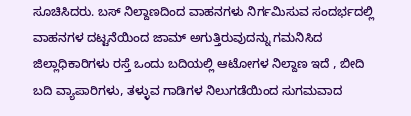ಸೂಚಿಸಿದರು. ಬಸ್ ನಿಲ್ದಾಣದಿಂದ ವಾಹನಗಳು ನಿರ್ಗಮಿಸುವ ಸಂದರ್ಭದಲ್ಲಿ ವಾಹನಗಳ ದಟ್ಟನೆಯಿಂದ ಜಾಮ್ ಅಗುತ್ತಿರುವುದನ್ನು ಗಮನಿಸಿದ ಜಿಲ್ಲಾಧಿಕಾರಿಗಳು ರಸ್ತೆ ಒಂದು ಬದಿಯಲ್ಲಿ ಆಟೋಗಳ ನಿಲ್ದಾಣ ಇದೆ , ಬೀದಿ ಬದಿ ವ್ಯಾಪಾರಿಗಳು, ತಳ್ಳುವ ಗಾಡಿಗಳ ನಿಲುಗಡೆಯಿಂದ ಸುಗಮವಾದ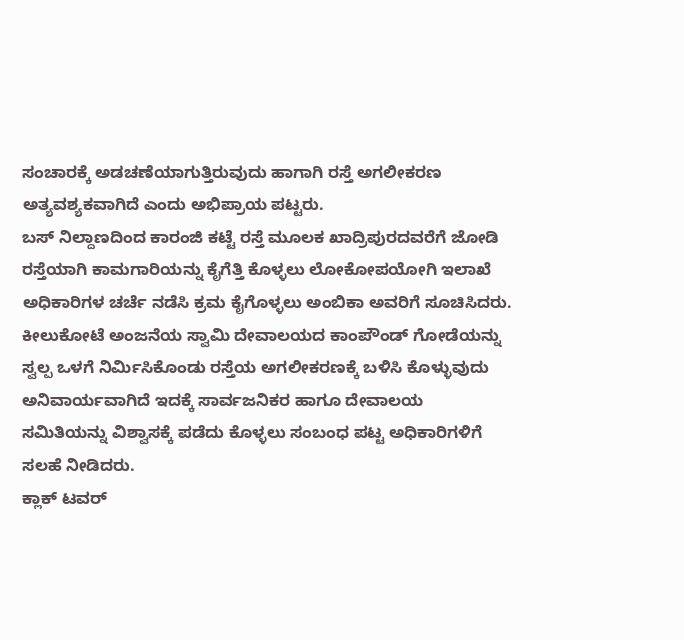ಸಂಚಾರಕ್ಕೆ ಅಡಚಣೆಯಾಗುತ್ತಿರುವುದು ಹಾಗಾಗಿ ರಸ್ತೆ ಅಗಲೀಕರಣ ಅತ್ಯವಶ್ಯಕವಾಗಿದೆ ಎಂದು ಅಭಿಪ್ರಾಯ ಪಟ್ಟರು.
ಬಸ್ ನಿಲ್ದಾಣದಿಂದ ಕಾರಂಜಿ ಕಟ್ಟೆ ರಸ್ತೆ ಮೂಲಕ ಖಾದ್ರಿಪುರದವರೆಗೆ ಜೋಡಿ ರಸ್ತೆಯಾಗಿ ಕಾಮಗಾರಿಯನ್ನು ಕೈಗೆತ್ತಿ ಕೊಳ್ಳಲು ಲೋಕೋಪಯೋಗಿ ಇಲಾಖೆ ಅಧಿಕಾರಿಗಳ ಚರ್ಚೆ ನಡೆಸಿ ಕ್ರಮ ಕೈಗೊಳ್ಳಲು ಅಂಬಿಕಾ ಅವರಿಗೆ ಸೂಚಿಸಿದರು.
ಕೀಲುಕೋಟೆ ಅಂಜನೆಯ ಸ್ವಾಮಿ ದೇವಾಲಯದ ಕಾಂಪೌಂಡ್ ಗೋಡೆಯನ್ನು ಸ್ವಲ್ಪ ಒಳಗೆ ನಿರ್ಮಿಸಿಕೊಂಡು ರಸ್ತೆಯ ಅಗಲೀಕರಣಕ್ಕೆ ಬಳಿಸಿ ಕೊಳ್ಳುವುದು ಅನಿವಾರ್ಯವಾಗಿದೆ ಇದಕ್ಕೆ ಸಾರ್ವಜನಿಕರ ಹಾಗೂ ದೇವಾಲಯ ಸಮಿತಿಯನ್ನು ವಿಶ್ವಾಸಕ್ಕೆ ಪಡೆದು ಕೊಳ್ಳಲು ಸಂಬಂಧ ಪಟ್ಟ ಅಧಿಕಾರಿಗಳಿಗೆ ಸಲಹೆ ನೀಡಿದರು.
ಕ್ಲಾಕ್ ಟವರ್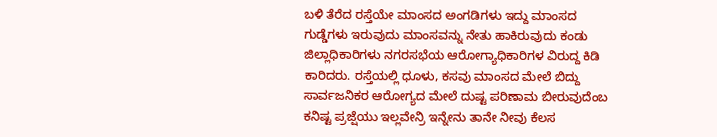ಬಳಿ ತೆರೆದ ರಸ್ತೆಯೇ ಮಾಂಸದ ಅಂಗಡಿಗಳು ಇದ್ದು ಮಾಂಸದ ಗುಡ್ಡೆಗಳು ಇರುವುದು ಮಾಂಸವನ್ನು ನೇತು ಹಾಕಿರುವುದು ಕಂಡು ಜಿಲ್ಲಾಧಿಕಾರಿಗಳು ನಗರಸಭೆಯ ಆರೋಗ್ಯಾಧಿಕಾರಿಗಳ ವಿರುದ್ದ ಕಿಡಿ ಕಾರಿದರು. ರಸ್ತೆಯಲ್ಲಿ ಧೂಳು, ಕಸವು ಮಾಂಸದ ಮೇಲೆ ಬಿದ್ದು ಸಾರ್ವಜನಿಕರ ಆರೋಗ್ಯದ ಮೇಲೆ ದುಷ್ಟ ಪರಿಣಾಮ ಬೀರುವುದೆಂಬ ಕನಿಷ್ಟ ಪ್ರಜ್ಷೆಯು ಇಲ್ಲವೇನ್ರಿ ಇನ್ನೇನು ತಾನೇ ನೀವು ಕೆಲಸ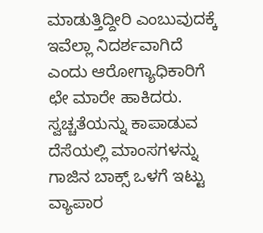ಮಾಡುತ್ತಿದ್ದೀರಿ ಎಂಬುವುದಕ್ಕೆ ಇವೆಲ್ಲಾ ನಿದರ್ಶವಾಗಿದೆ ಎಂದು ಆರೋಗ್ಯಾಧಿಕಾರಿಗೆ ಛೇ ಮಾರೇ ಹಾಕಿದರು.
ಸ್ವಚ್ಚತೆಯನ್ನು ಕಾಪಾಡುವ ದೆಸೆಯಲ್ಲಿ ಮಾಂಸಗಳನ್ನು ಗಾಜಿನ ಬಾಕ್ಸ್ ಒಳಗೆ ಇಟ್ಟು ವ್ಯಾಪಾರ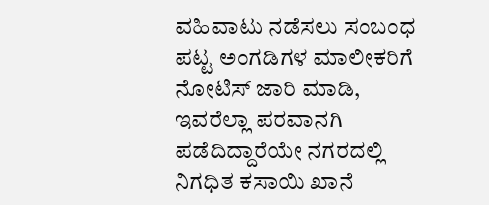ವಹಿವಾಟು ನಡೆಸಲು ಸಂಬಂಧ ಪಟ್ಟ ಅಂಗಡಿಗಳ ಮಾಲೀಕರಿಗೆ ನೋಟಿಸ್ ಜಾರಿ ಮಾಡಿ, ಇವರೆಲ್ಲಾ ಪರವಾನಗಿ ಪಡೆದಿದ್ದಾರೆಯೇ ನಗರದಲ್ಲಿ ನಿಗಧಿತ ಕಸಾಯಿ ಖಾನೆ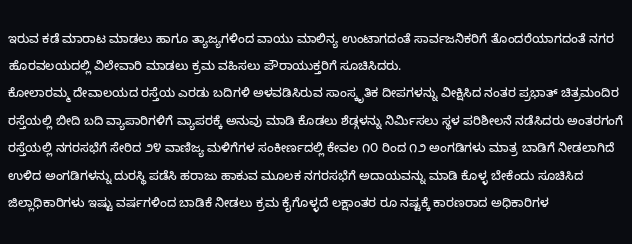ಇರುವ ಕಡೆ ಮಾರಾಟ ಮಾಡಲು ಹಾಗೂ ತ್ಯಾಜ್ಯಗಳಿಂದ ವಾಯು ಮಾಲಿನ್ಯ ಉಂಟಾಗದಂತೆ ಸಾರ್ವಜನಿಕರಿಗೆ ತೊಂದರೆಯಾಗದಂತೆ ನಗರ ಹೊರವಲಯದಲ್ಲಿ ವಿಲೇವಾರಿ ಮಾಡಲು ಕ್ರಮ ವಹಿಸಲು ಪೌರಾಯುಕ್ತರಿಗೆ ಸೂಚಿಸಿದರು.
ಕೋಲಾರಮ್ಮ ದೇವಾಲಯದ ರಸ್ತೆಯ ಎರಡು ಬದಿಗಳಿ ಅಳವಡಿಸಿರುವ ಸಾಂಸ್ಕೃತಿಕ ದೀಪಗಳನ್ನು ವೀಕ್ಷಿಸಿದ ನಂತರ ಪ್ರಭಾತ್ ಚಿತ್ರಮಂದಿರ ರಸ್ತೆಯಲ್ಲಿ ಬೀದಿ ಬದಿ ವ್ಯಾಪಾರಿಗಳಿಗೆ ವ್ಯಾಪರಕ್ಕೆ ಅನುವು ಮಾಡಿ ಕೊಡಲು ಶೆಡ್ಗಳನ್ನು ನಿರ್ಮಿಸಲು ಸ್ಥಳ ಪರಿಶೀಲನೆ ನಡೆಸಿದರು ಅಂತರಗಂಗೆ ರಸ್ತೆಯಲ್ಲಿ ನಗರಸಭೆಗೆ ಸೇರಿದ ೨೪ ವಾಣಿಜ್ಯ ಮಳಿಗೆಗಳ ಸಂಕೀರ್ಣದಲ್ಲಿ ಕೇವಲ ೧೦ ರಿಂದ ೧೨ ಅಂಗಡಿಗಳು ಮಾತ್ರ ಬಾಡಿಗೆ ನೀಡಲಾಗಿದೆ ಉಳಿದ ಅಂಗಡಿಗಳನ್ನು ದುರಸ್ಥಿ ಪಡೆಸಿ ಹರಾಜು ಹಾಕುವ ಮೂಲಕ ನಗರಸಭೆಗೆ ಅದಾಯವನ್ನು ಮಾಡಿ ಕೊಳ್ಳ ಬೇಕೆಂದು ಸೂಚಿಸಿದ ಜಿಲ್ಲಾಧಿಕಾರಿಗಳು ಇಷ್ಟು ವರ್ಷಗಳಿಂದ ಬಾಡಿಕೆ ನೀಡಲು ಕ್ರಮ ಕೈಗೊಳ್ಳದೆ ಲಕ್ಷಾಂತರ ರೂ ನಷ್ಟಕ್ಕೆ ಕಾರಣರಾದ ಅಧಿಕಾರಿಗಳ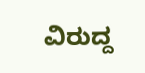ವಿರುದ್ದ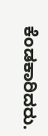ಕೆಂಡಕಾರಿದರು.